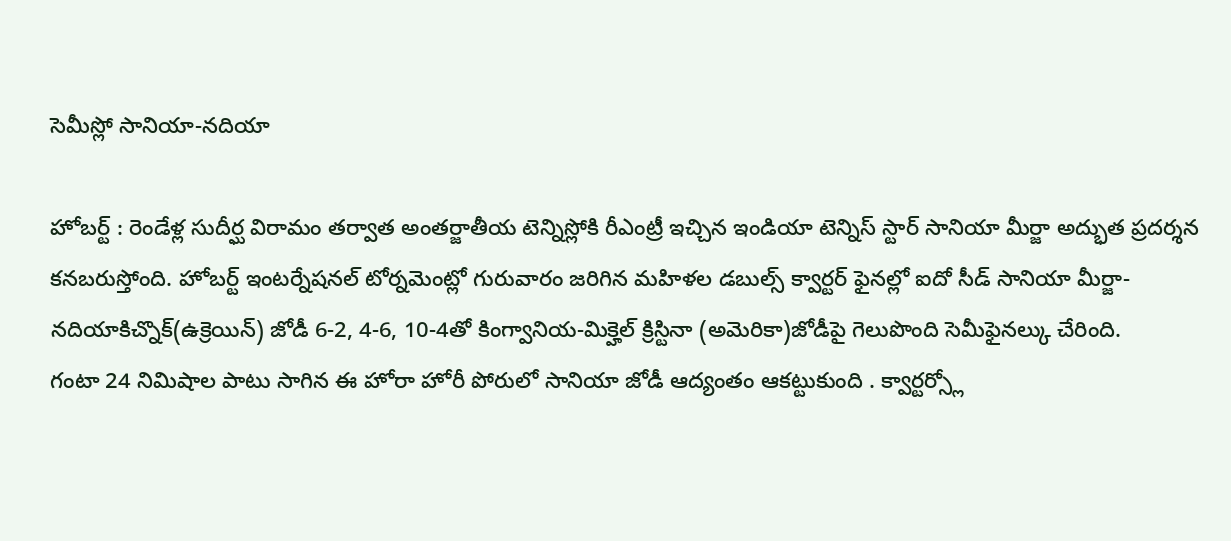సెమీస్లో సానియా-నదియా

హోబర్ట్ : రెండేళ్ల సుదీర్ఘ విరామం తర్వాత అంతర్జాతీయ టెన్నిస్లోకి రీఎంట్రీ ఇచ్చిన ఇండియా టెన్నిస్ స్టార్ సానియా మీర్జా అద్భుత ప్రదర్శన కనబరుస్తోంది. హోబర్ట్ ఇంటర్నేషనల్ టోర్నమెంట్లో గురువారం జరిగిన మహిళల డబుల్స్ క్వార్టర్ ఫైనల్లో ఐదో సీడ్ సానియా మీర్జా-నదియాకిచ్నొక్(ఉక్రెయిన్) జోడీ 6-2, 4-6, 10-4తో కింగ్వానియ-మిక్హెల్ క్రిస్టినా (అమెరికా)జోడీపై గెలుపొంది సెమీఫైనల్కు చేరింది.
గంటా 24 నిమిషాల పాటు సాగిన ఈ హోరా హోరీ పోరులో సానియా జోడీ ఆద్యంతం ఆకట్టుకుంది . క్వార్టర్స్లో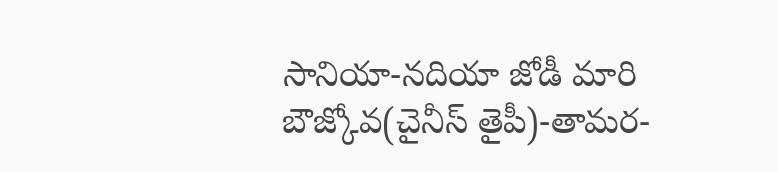సానియా-నదియా జోడీ మారి బౌజ్కోవ(చైనీస్ తైపీ)-తామర-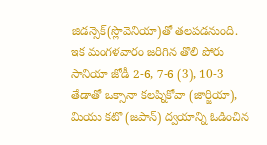జిడన్సెక్(స్లొవెనియా)తో తలపడనుంది. ఇక మంగళవారం జరిగిన తొలి పోరు సానియా జోడీ 2-6, 7-6 (3), 10-3 తేడాతో ఒక్సానా కలష్నికోవా (జార్జియా), మియు కటొ (జపాన్) ద్వయాన్ని ఓడించిన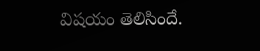విషయం తెలిసిందే.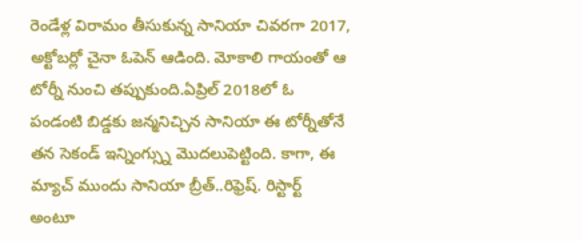రెండేళ్ల విరామం తీసుకున్న సానియా చివరగా 2017, అక్టోబర్లో చైనా ఓపెన్ ఆడింది. మోకాలి గాయంతో ఆ టోర్నీ నుంచి తప్పుకుంది.ఏప్రిల్ 2018లో ఓ పండంటి బిడ్డకు జన్మనిచ్చిన సానియా ఈ టోర్నీతోనే తన సెకండ్ ఇన్నింగ్స్ను మొదలుపెట్టింది. కాగా, ఈ మ్యాచ్ ముందు సానియా బ్రీత్..రిఫ్రెష్. రిస్టార్ట్ అంటూ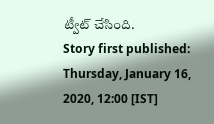ట్వీట్ చేసింది.
Story first published: Thursday, January 16, 2020, 12:00 [IST]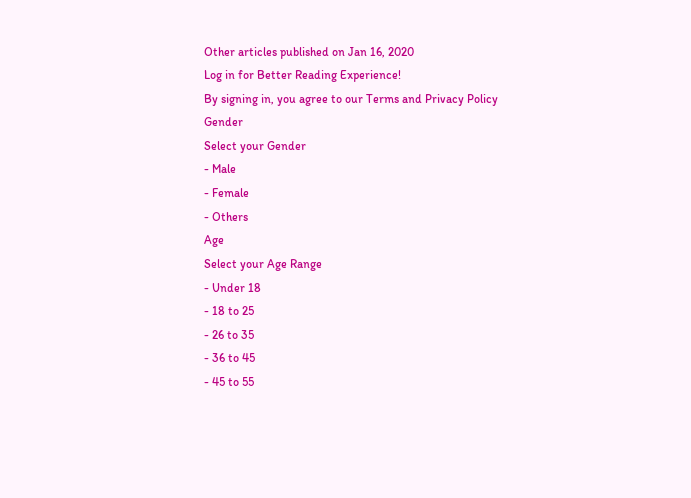Other articles published on Jan 16, 2020
Log in for Better Reading Experience!
By signing in, you agree to our Terms and Privacy Policy
Gender
Select your Gender
- Male
- Female
- Others
Age
Select your Age Range
- Under 18
- 18 to 25
- 26 to 35
- 36 to 45
- 45 to 55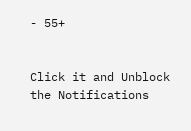- 55+


Click it and Unblock the Notifications